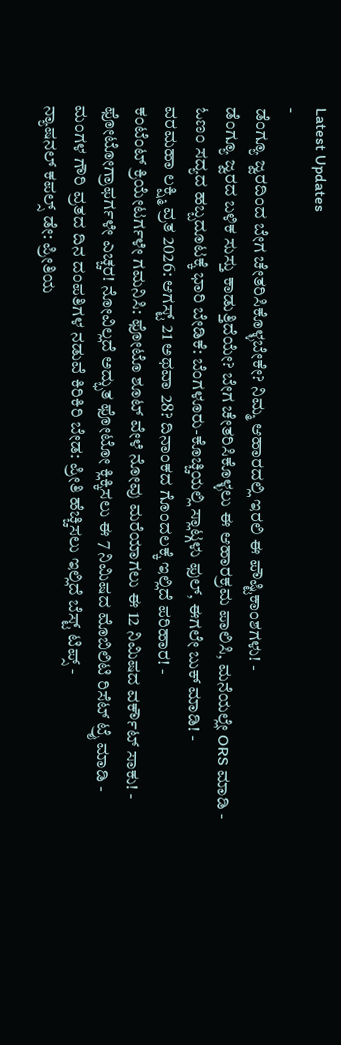Latest Updates
-
ಡೆಂಗ್ಯೂ ಜ್ವರದಿಂದ ಬೇಗ ಚೇತರಿಸಿಕೊಳ್ಳಬೇಕೇ? ನಿಮ್ಮ ಆಹಾರದಲ್ಲಿ ಇರಲಿ ಈ ಪೌಷ್ಟಿಕಾಂಶಗಳು! -
ಡೆಂಗ್ಯೂ ಜ್ವರದ ಬಳಿಕ ಸುಸ್ತು ಕಾಡುತ್ತಿದೆಯೇ? ಬೇಗ ಚೇತರಿಸಿಕೊಳ್ಳಲು ಈ ಆಹಾರಕ್ರಮ ಪಾಲಿಸಿ, ಮನೆಯಲ್ಲೇ ORS ಮಾಡಿ -
ಓಣಂ ಸದ್ಯದ ಹಬ್ಬದೂಟಕ್ಕೆ ಭಾರಿ ಬೇಡಿಕೆ: ಬೆಂಗಳೂರು-ಕೊಚ್ಚಿಯಲ್ಲಿ ಸ್ಲಾಟ್ಗಳು ಫುಲ್, ಈಗಲೇ ಬುಕ್ ಮಾಡಿ! -
ವರಮಹಾ ಲಕ್ಷ್ಮಿ ವ್ರತ 2026: ಆಗಸ್ಟ್ 21 ಅಥವಾ 28? ದಿನಾಂಕದ ಗೊಂದಲಕ್ಕೆ ಇಲ್ಲಿದೆ ಪರಿಹಾರ! -
ಕಂಟೆಂಟ್ ಕ್ರಿಯೇಟರ್ಗಳೇ ಗಮನಿಸಿ: ಫೋಟೊ ಶೂಟ್ ವೇಳೆ ನೋವು ಮರೆಯಾಗಲು ಈ 12 ನಿಮಿಷದ ವರ್ಕೌಟ್ ಸಾಕು! -
ಫೋಟೋಗ್ರಾಫರ್ಗಳೇ ಎಚ್ಚರ! ನೋವಿಲ್ಲದೆ ಅದ್ಭುತ ಫೋಟೋ ಕ್ಲಿಕ್ಕಿಸಲು ಈ 7 ನಿಮಿಷದ ಮೊಬಿಲಿಟಿ ರಿಸೆಟ್ ಟ್ರೈ ಮಾಡಿ -
ಮಂಗಳ ಗೌರಿ ವ್ರತದ ದಿನ ದಂಪತಿಗಳ ನಡುವೆ ಕಿರಿಕಿರಿ ಬೇಡ: ಪ್ರೀತಿ ಹೆಚ್ಚಿಸಲು ಇಲ್ಲಿದೆ ಬೆಸ್ಟ್ ಟಿಪ್ಸ್ -
ನ್ಯಾಷನಲ್ ಕಪಲ್ಸ್ ಡೇ: ಪ್ರೀತಿಯ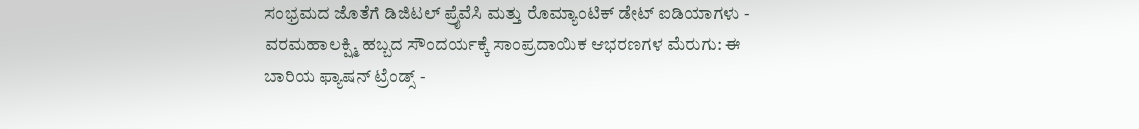ಸಂಭ್ರಮದ ಜೊತೆಗೆ ಡಿಜಿಟಲ್ ಪ್ರೈವೆಸಿ ಮತ್ತು ರೊಮ್ಯಾಂಟಿಕ್ ಡೇಟ್ ಐಡಿಯಾಗಳು -
ವರಮಹಾಲಕ್ಷ್ಮಿ ಹಬ್ಬದ ಸೌಂದರ್ಯಕ್ಕೆ ಸಾಂಪ್ರದಾಯಿಕ ಆಭರಣಗಳ ಮೆರುಗು: ಈ ಬಾರಿಯ ಫ್ಯಾಷನ್ ಟ್ರೆಂಡ್ಸ್ -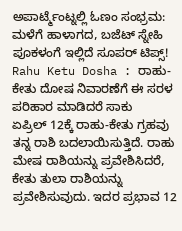ಅಪಾರ್ಟ್ಮೆಂಟ್ನಲ್ಲಿ ಓಣಂ ಸಂಭ್ರಮ: ಮಳೆಗೆ ಹಾಳಾಗದ, ಬಜೆಟ್ ಸ್ನೇಹಿ ಪೂಕಳಂಗೆ ಇಲ್ಲಿದೆ ಸೂಪರ್ ಟಿಪ್ಸ್!
Rahu Ketu Dosha : ರಾಹು-ಕೇತು ದೋಷ ನಿವಾರಣೆಗೆ ಈ ಸರಳ ಪರಿಹಾರ ಮಾಡಿದರೆ ಸಾಕು
ಏಪ್ರಿಲ್ 12ಕ್ಕೆ ರಾಹು-ಕೇತು ಗ್ರಹವು ತನ್ನ ರಾಶಿ ಬದಲಾಯಿಸುತ್ತಿದೆ. ರಾಹು ಮೇಷ ರಾಶಿಯನ್ನು ಪ್ರವೇಶಿಸಿದರೆ, ಕೇತು ತುಲಾ ರಾಶಿಯನ್ನು ಪ್ರವೇಶಿಸುವುದು. ಇದರ ಪ್ರಭಾವ 12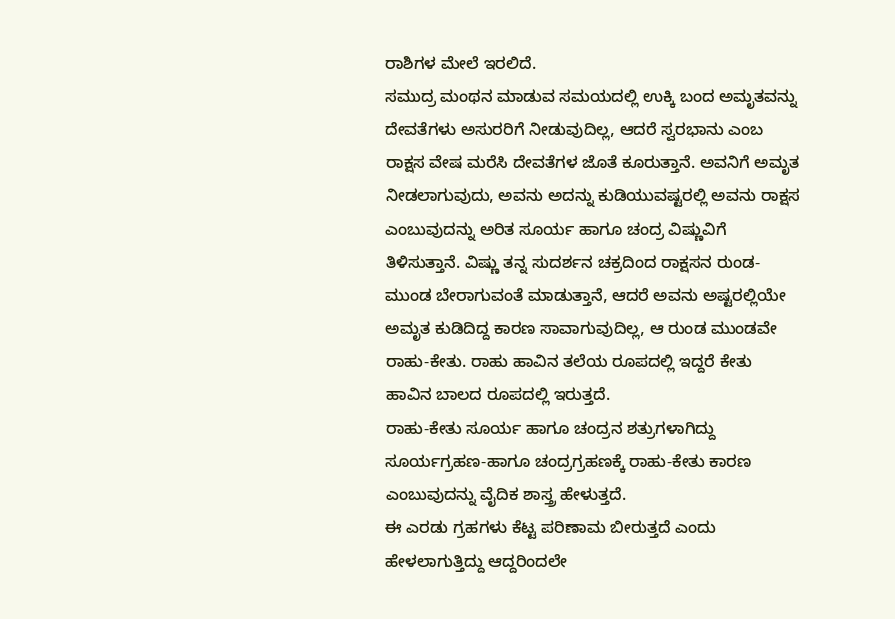ರಾಶಿಗಳ ಮೇಲೆ ಇರಲಿದೆ.
ಸಮುದ್ರ ಮಂಥನ ಮಾಡುವ ಸಮಯದಲ್ಲಿ ಉಕ್ಕಿ ಬಂದ ಅಮೃತವನ್ನು ದೇವತೆಗಳು ಅಸುರರಿಗೆ ನೀಡುವುದಿಲ್ಲ, ಆದರೆ ಸ್ವರಭಾನು ಎಂಬ ರಾಕ್ಷಸ ವೇಷ ಮರೆಸಿ ದೇವತೆಗಳ ಜೊತೆ ಕೂರುತ್ತಾನೆ. ಅವನಿಗೆ ಅಮೃತ ನೀಡಲಾಗುವುದು, ಅವನು ಅದನ್ನು ಕುಡಿಯುವಷ್ಟರಲ್ಲಿ ಅವನು ರಾಕ್ಷಸ ಎಂಬುವುದನ್ನು ಅರಿತ ಸೂರ್ಯ ಹಾಗೂ ಚಂದ್ರ ವಿಷ್ಣುವಿಗೆ ತಿಳಿಸುತ್ತಾನೆ. ವಿಷ್ಣು ತನ್ನ ಸುದರ್ಶನ ಚಕ್ರದಿಂದ ರಾಕ್ಷಸನ ರುಂಡ-ಮುಂಡ ಬೇರಾಗುವಂತೆ ಮಾಡುತ್ತಾನೆ, ಆದರೆ ಅವನು ಅಷ್ಟರಲ್ಲಿಯೇ ಅಮೃತ ಕುಡಿದಿದ್ದ ಕಾರಣ ಸಾವಾಗುವುದಿಲ್ಲ, ಆ ರುಂಡ ಮುಂಡವೇ ರಾಹು-ಕೇತು. ರಾಹು ಹಾವಿನ ತಲೆಯ ರೂಪದಲ್ಲಿ ಇದ್ದರೆ ಕೇತು ಹಾವಿನ ಬಾಲದ ರೂಪದಲ್ಲಿ ಇರುತ್ತದೆ.
ರಾಹು-ಕೇತು ಸೂರ್ಯ ಹಾಗೂ ಚಂದ್ರನ ಶತ್ರುಗಳಾಗಿದ್ದು ಸೂರ್ಯಗ್ರಹಣ-ಹಾಗೂ ಚಂದ್ರಗ್ರಹಣಕ್ಕೆ ರಾಹು-ಕೇತು ಕಾರಣ ಎಂಬುವುದನ್ನು ವೈದಿಕ ಶಾಸ್ತ್ರ ಹೇಳುತ್ತದೆ.
ಈ ಎರಡು ಗ್ರಹಗಳು ಕೆಟ್ಟ ಪರಿಣಾಮ ಬೀರುತ್ತದೆ ಎಂದು ಹೇಳಲಾಗುತ್ತಿದ್ದು ಆದ್ದರಿಂದಲೇ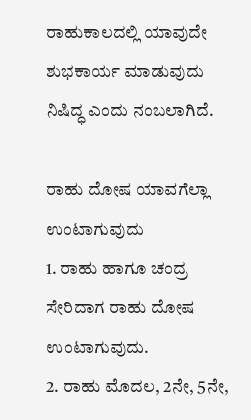ರಾಹುಕಾಲದಲ್ಲಿ ಯಾವುದೇ ಶುಭಕಾರ್ಯ ಮಾಡುವುದು ನಿಷಿದ್ಧ ಎಂದು ನಂಬಲಾಗಿದೆ.

ರಾಹು ದೋಷ ಯಾವಗೆಲ್ಲಾ ಉಂಟಾಗುವುದು
1. ರಾಹು ಹಾಗೂ ಚಂದ್ರ ಸೇರಿದಾಗ ರಾಹು ದೋಷ ಉಂಟಾಗುವುದು.
2. ರಾಹು ಮೊದಲ, 2ನೇ, 5ನೇ,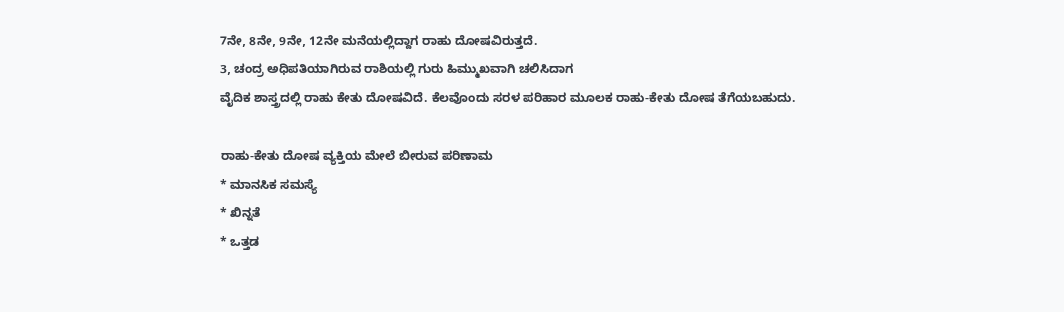7ನೇ, 8ನೇ, 9ನೇ, 12ನೇ ಮನೆಯಲ್ಲಿದ್ದಾಗ ರಾಹು ದೋಷವಿರುತ್ತದೆ.
3, ಚಂದ್ರ ಅಧಿಪತಿಯಾಗಿರುವ ರಾಶಿಯಲ್ಲಿ ಗುರು ಹಿಮ್ಮುಖವಾಗಿ ಚಲಿಸಿದಾಗ
ವೈದಿಕ ಶಾಸ್ತ್ರದಲ್ಲಿ ರಾಹು ಕೇತು ದೋಷವಿದೆ. ಕೆಲವೊಂದು ಸರಳ ಪರಿಹಾರ ಮೂಲಕ ರಾಹು-ಕೇತು ದೋಷ ತೆಗೆಯಬಹುದು.

ರಾಹು-ಕೇತು ದೋಷ ವ್ಯಕ್ತಿಯ ಮೇಲೆ ಬೀರುವ ಪರಿಣಾಮ
* ಮಾನಸಿಕ ಸಮಸ್ಯೆ
* ಖಿನ್ನತೆ
* ಒತ್ತಡ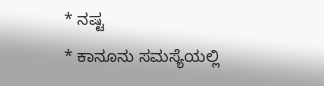* ನಷ್ಟ
* ಕಾನೂನು ಸಮಸ್ಯೆಯಲ್ಲಿ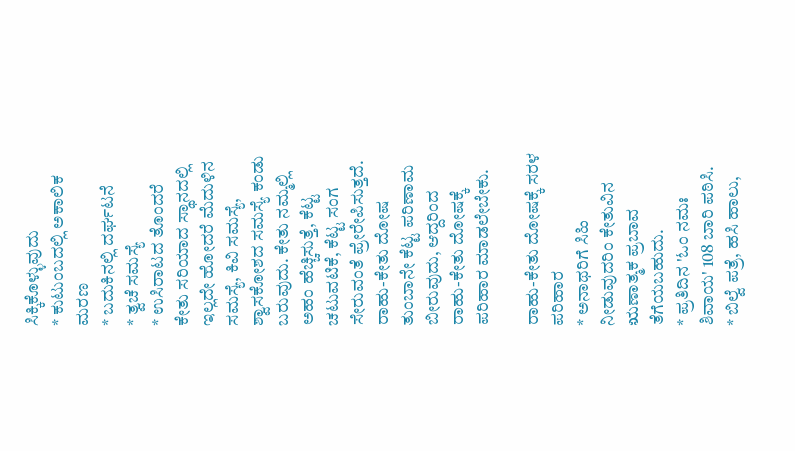ಸಿಕ್ಕಿಕೊಳ್ಳುವುದು
* ಕುಟುಂಬದಲ್ಲಿ ಅಕಾಲಿಕ ಮರಣ
* ಬದುಕಿನಲ್ಲಿ ದರ್ಘಟನೆ
* ತ್ವಚೆ ಸಮಸ್ಯೆ
* ಉಸಿರಾಟದ ತೊಂದರೆ
ಕೇತು ಸರಿಯಾದ ಸ್ಥಾನದಲ್ಲಿ ಇಲ್ಲದೇ ಹೋದರೆ ಮೆದುಳಿನ ಸಮಸ್ಯೆ, ಕಿವಿ ಸಮಸ್ಯೆ, ಶ್ವಾಸಕೋಶದ ಸಮಸ್ಯೆ ಕಂಡು ಬರುವುದು. ಕೇತು ನಮ್ಮಲ್ಲಿ ಅಹಂ ಹೆಚ್ಚಿಸುತ್ತೆ, ಕೆಟ್ಟ ಚಟುವಟಿಕೆ, ಕೆಟ್ಟ ಸಂಗ ಸೇರುವಂತೆ ಪ್ರೇರೇಪಿಸುತ್ತದೆ.
ರಾಹು-ಕೇತು ದೋಷ ತುಂಬಾನೇ ಕೆಟ್ಟ ಪರಿಣಾಮ ಬೀರುವುದು, ಆದ್ದರಿಂದ ರಾಹು-ಕೇತು ದೋಷಕ್ಕೆ ಪರಿಹಾರ ಮಾಡಲೇಬೇಕು.

ರಾಹು-ಕೇತು ದೋಷಕ್ಕೆ ಸರಳ ಪರಿಹಾರ
* ಅನಾಥರಿಗೆ ಸಿಹಿ ನೀಡುವುದರಿಂ ಕೇತುವಿನ ಋಣಾತ್ಮಕ ಪ್ರಬಾವ ತೆಗೆಯಬಹುದು.
* ಪ್ರತಿದಿನ 'ಓಂ ನಮಃ ಶಿವಾಯ' 108 ಬಾರಿ ಪಠಿಸಿ.
* ಬಿಲ್ವೆ ಪತ್ರೆ, ಹಸಿ ಹಾಲು,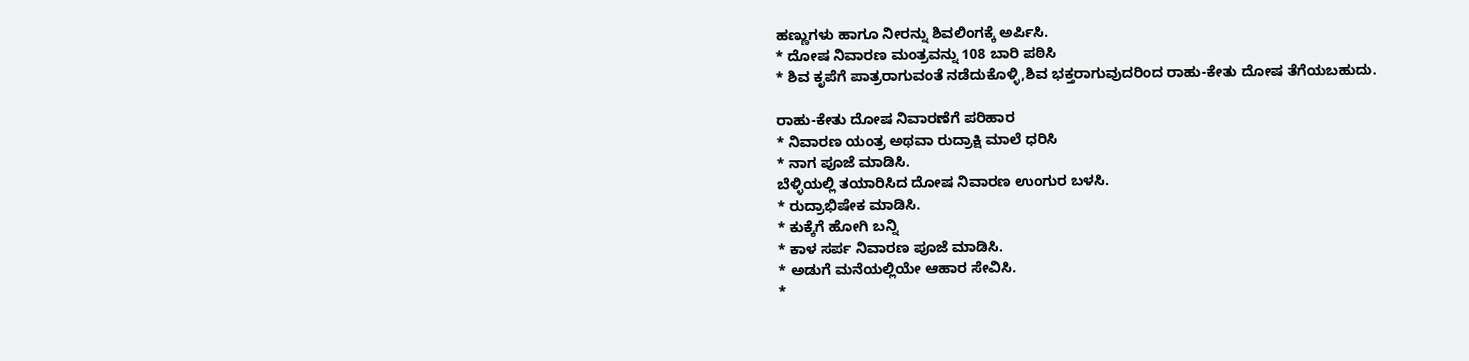ಹಣ್ಣುಗಳು ಹಾಗೂ ನೀರನ್ನು ಶಿವಲಿಂಗಕ್ಕೆ ಅರ್ಪಿಸಿ.
* ದೋಷ ನಿವಾರಣ ಮಂತ್ರವನ್ನು 108 ಬಾರಿ ಪಠಿಸಿ
* ಶಿವ ಕೃಪೆಗೆ ಪಾತ್ರರಾಗುವಂತೆ ನಡೆದುಕೊಳ್ಳಿ,ಶಿವ ಭಕ್ತರಾಗುವುದರಿಂದ ರಾಹು-ಕೇತು ದೋಷ ತೆಗೆಯಬಹುದು.

ರಾಹು-ಕೇತು ದೋಷ ನಿವಾರಣೆಗೆ ಪರಿಹಾರ
* ನಿವಾರಣ ಯಂತ್ರ ಅಥವಾ ರುದ್ರಾಕ್ಷಿ ಮಾಲೆ ಧರಿಸಿ
* ನಾಗ ಪೂಜೆ ಮಾಡಿಸಿ.
ಬೆಳ್ಳಿಯಲ್ಲಿ ತಯಾರಿಸಿದ ದೋಷ ನಿವಾರಣ ಉಂಗುರ ಬಳಸಿ.
* ರುದ್ರಾಭಿಷೇಕ ಮಾಡಿಸಿ.
* ಕುಕ್ಕೆಗೆ ಹೋಗಿ ಬನ್ನಿ
* ಕಾಳ ಸರ್ಪ ನಿವಾರಣ ಪೂಜೆ ಮಾಡಿಸಿ.
* ಅಡುಗೆ ಮನೆಯಲ್ಲಿಯೇ ಆಹಾರ ಸೇವಿಸಿ.
*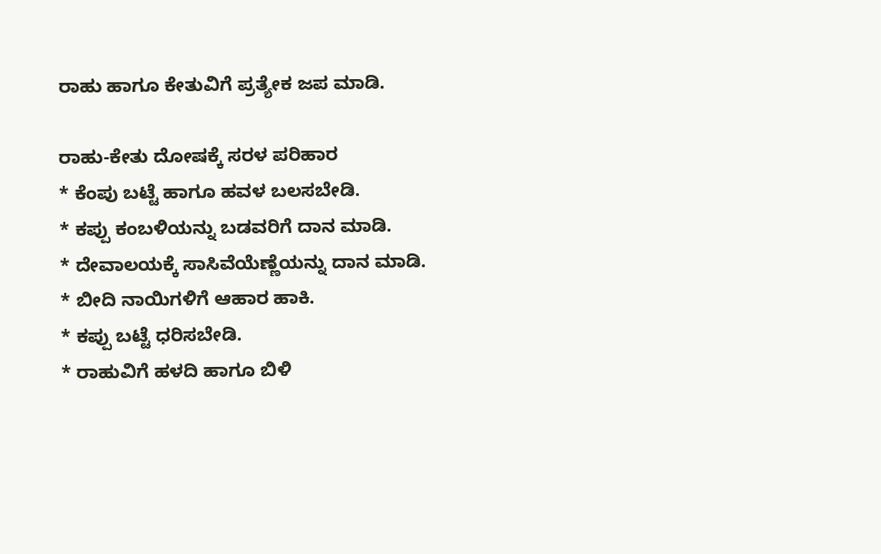ರಾಹು ಹಾಗೂ ಕೇತುವಿಗೆ ಪ್ರತ್ಯೇಕ ಜಪ ಮಾಡಿ.

ರಾಹು-ಕೇತು ದೋಷಕ್ಕೆ ಸರಳ ಪರಿಹಾರ
* ಕೆಂಪು ಬಟ್ಟೆ ಹಾಗೂ ಹವಳ ಬಲಸಬೇಡಿ.
* ಕಪ್ಪು ಕಂಬಳಿಯನ್ನು ಬಡವರಿಗೆ ದಾನ ಮಾಡಿ.
* ದೇವಾಲಯಕ್ಕೆ ಸಾಸಿವೆಯೆಣ್ಣೆಯನ್ನು ದಾನ ಮಾಡಿ.
* ಬೀದಿ ನಾಯಿಗಳಿಗೆ ಆಹಾರ ಹಾಕಿ.
* ಕಪ್ಪು ಬಟ್ಟೆ ಧರಿಸಬೇಡಿ.
* ರಾಹುವಿಗೆ ಹಳದಿ ಹಾಗೂ ಬಿಳಿ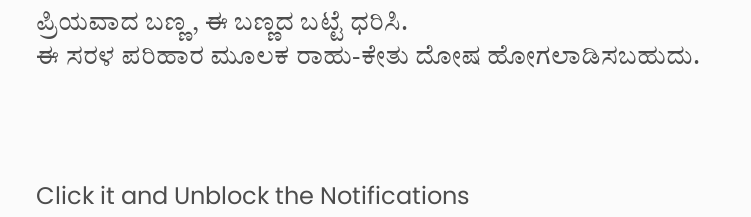ಪ್ರಿಯವಾದ ಬಣ್ಣ, ಈ ಬಣ್ಣದ ಬಟ್ಟೆ ಧರಿಸಿ.
ಈ ಸರಳ ಪರಿಹಾರ ಮೂಲಕ ರಾಹು-ಕೇತು ದೋಷ ಹೋಗಲಾಡಿಸಬಹುದು.



Click it and Unblock the Notifications